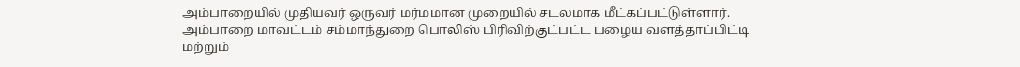அம்பாறையில் முதியவர் ஒருவர் மர்மமான முறையில் சடலமாக மீட்கப்பட்டுள்ளார்.
அம்பாறை மாவட்டம் சம்மாந்துறை பொலிஸ் பிரிவிற்குட்பட்ட பழைய வளத்தாப்பிட்டி மற்றும்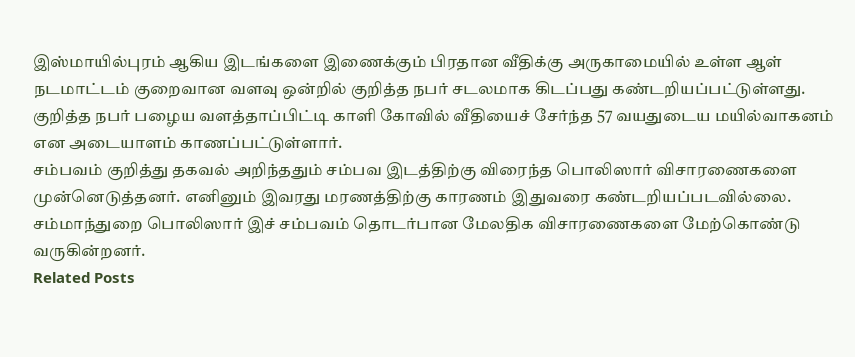இஸ்மாயில்புரம் ஆகிய இடங்களை இணைக்கும் பிரதான வீதிக்கு அருகாமையில் உள்ள ஆள் நடமாட்டம் குறைவான வளவு ஒன்றில் குறித்த நபர் சடலமாக கிடப்பது கண்டறியப்பட்டுள்ளது.
குறித்த நபர் பழைய வளத்தாப்பிட்டி காளி கோவில் வீதியைச் சேர்ந்த 57 வயதுடைய மயில்வாகனம் என அடையாளம் காணப்பட்டுள்ளார்.
சம்பவம் குறித்து தகவல் அறிந்ததும் சம்பவ இடத்திற்கு விரைந்த பொலிஸார் விசாரணைகளை முன்னெடுத்தனர். எனினும் இவரது மரணத்திற்கு காரணம் இதுவரை கண்டறியப்படவில்லை.
சம்மாந்துறை பொலிஸார் இச் சம்பவம் தொடர்பான மேலதிக விசாரணைகளை மேற்கொண்டு வருகின்றனர்.
Related Posts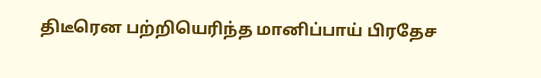திடீரென பற்றியெரிந்த மானிப்பாய் பிரதேச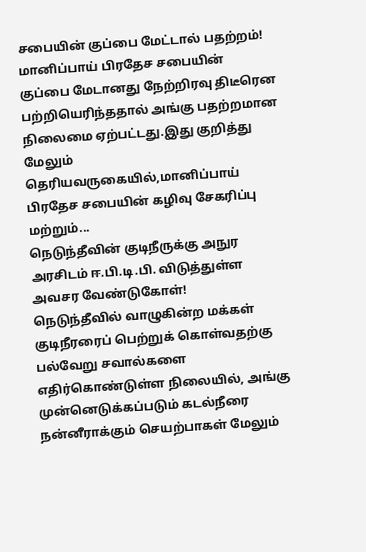சபையின் குப்பை மேட்டால் பதற்றம்!
மானிப்பாய் பிரதேச சபையின் குப்பை மேடானது நேற்றிரவு திடீரென பற்றியெரிந்ததால் அங்கு பதற்றமான நிலைமை ஏற்பட்டது.இது குறித்து மேலும் தெரியவருகையில்,மானிப்பாய் பிரதேச சபையின் கழிவு சேகரிப்பு மற்றும்...
நெடுந்தீவின் குடிநீருக்கு அநுர அரசிடம் ஈ.பி.டி.பி. விடுத்துள்ள அவசர வேண்டுகோள்!
நெடுந்தீவில் வாழுகின்ற மக்கள் குடிநீரரைப் பெற்றுக் கொள்வதற்கு பல்வேறு சவால்களை எதிர்கொண்டுள்ள நிலையில், அங்கு முன்னெடுக்கப்படும் கடல்நீரை நன்னீராக்கும் செயற்பாகள் மேலும்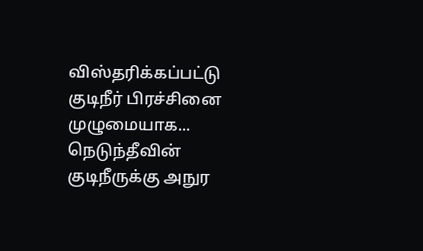விஸ்தரிக்கப்பட்டு குடிநீர் பிரச்சினை முழுமையாக...
நெடுந்தீவின் குடிநீருக்கு அநுர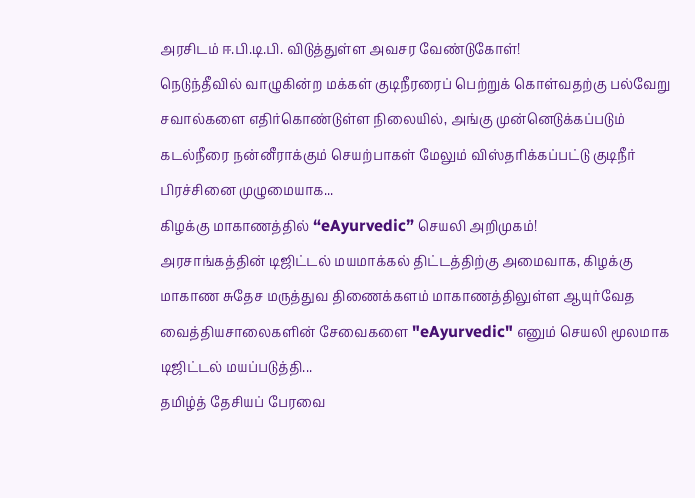அரசிடம் ஈ.பி.டி.பி. விடுத்துள்ள அவசர வேண்டுகோள்!
நெடுந்தீவில் வாழுகின்ற மக்கள் குடிநீரரைப் பெற்றுக் கொள்வதற்கு பல்வேறு சவால்களை எதிர்கொண்டுள்ள நிலையில், அங்கு முன்னெடுக்கப்படும் கடல்நீரை நன்னீராக்கும் செயற்பாகள் மேலும் விஸ்தரிக்கப்பட்டு குடிநீர் பிரச்சினை முழுமையாக...
கிழக்கு மாகாணத்தில் “eAyurvedic” செயலி அறிமுகம்!
அரசாங்கத்தின் டிஜிட்டல் மயமாக்கல் திட்டத்திற்கு அமைவாக, கிழக்கு மாகாண சுதேச மருத்துவ திணைக்களம் மாகாணத்திலுள்ள ஆயுர்வேத வைத்தியசாலைகளின் சேவைகளை "eAyurvedic" எனும் செயலி மூலமாக டிஜிட்டல் மயப்படுத்தி...
தமிழ்த் தேசியப் பேரவை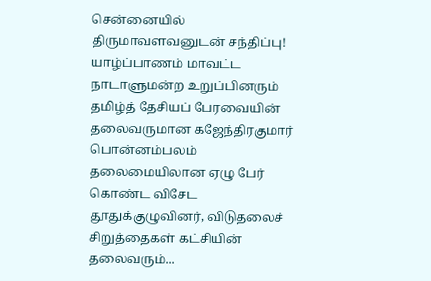சென்னையில் திருமாவளவனுடன் சந்திப்பு!
யாழ்ப்பாணம் மாவட்ட நாடாளுமன்ற உறுப்பினரும் தமிழ்த் தேசியப் பேரவையின் தலைவருமான கஜேந்திரகுமார் பொன்னம்பலம் தலைமையிலான ஏழு பேர் கொண்ட விசேட தூதுக்குழுவினர், விடுதலைச் சிறுத்தைகள் கட்சியின் தலைவரும்...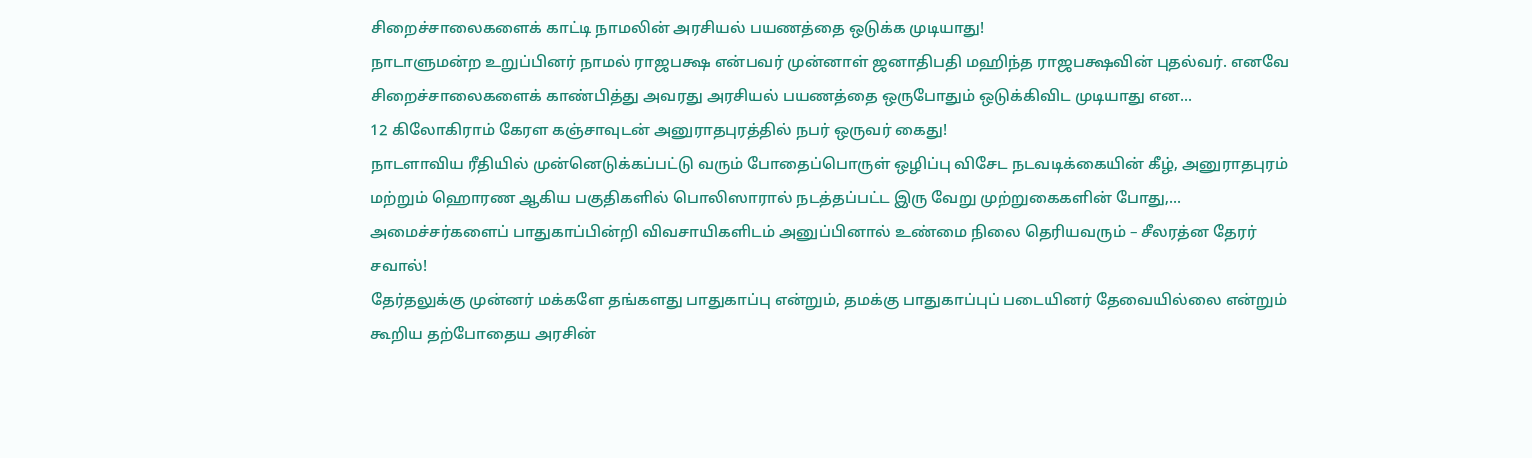சிறைச்சாலைகளைக் காட்டி நாமலின் அரசியல் பயணத்தை ஒடுக்க முடியாது!
நாடாளுமன்ற உறுப்பினர் நாமல் ராஜபக்ஷ என்பவர் முன்னாள் ஜனாதிபதி மஹிந்த ராஜபக்ஷவின் புதல்வர். எனவே சிறைச்சாலைகளைக் காண்பித்து அவரது அரசியல் பயணத்தை ஒருபோதும் ஒடுக்கிவிட முடியாது என...
12 கிலோகிராம் கேரள கஞ்சாவுடன் அனுராதபுரத்தில் நபர் ஒருவர் கைது!
நாடளாவிய ரீதியில் முன்னெடுக்கப்பட்டு வரும் போதைப்பொருள் ஒழிப்பு விசேட நடவடிக்கையின் கீழ், அனுராதபுரம் மற்றும் ஹொரண ஆகிய பகுதிகளில் பொலிஸாரால் நடத்தப்பட்ட இரு வேறு முற்றுகைகளின் போது,...
அமைச்சர்களைப் பாதுகாப்பின்றி விவசாயிகளிடம் அனுப்பினால் உண்மை நிலை தெரியவரும் – சீலரத்ன தேரர் சவால்!
தேர்தலுக்கு முன்னர் மக்களே தங்களது பாதுகாப்பு என்றும், தமக்கு பாதுகாப்புப் படையினர் தேவையில்லை என்றும் கூறிய தற்போதைய அரசின்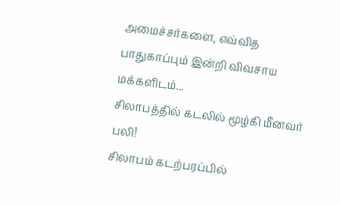அமைச்சர்களை, எவ்வித பாதுகாப்பும் இன்றி விவசாய மக்களிடம்...
சிலாபத்தில் கடலில் மூழ்கி மீனவர் பலி!
சிலாபம் கடற்பரப்பில்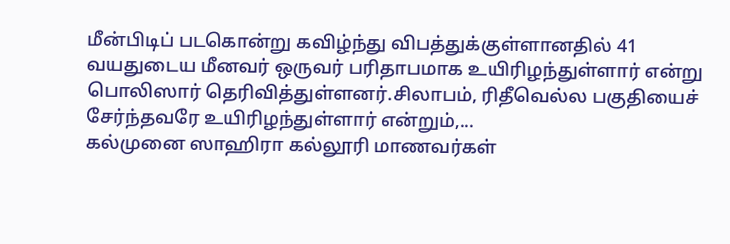மீன்பிடிப் படகொன்று கவிழ்ந்து விபத்துக்குள்ளானதில் 41 வயதுடைய மீனவர் ஒருவர் பரிதாபமாக உயிரிழந்துள்ளார் என்று பொலிஸார் தெரிவித்துள்ளனர்.சிலாபம், ரிதீவெல்ல பகுதியைச் சேர்ந்தவரே உயிரிழந்துள்ளார் என்றும்,...
கல்முனை ஸாஹிரா கல்லூரி மாணவர்கள்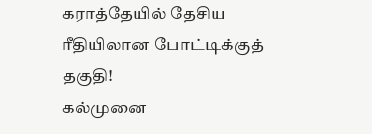கராத்தேயில் தேசிய ரீதியிலான போட்டிக்குத் தகுதி!
கல்முனை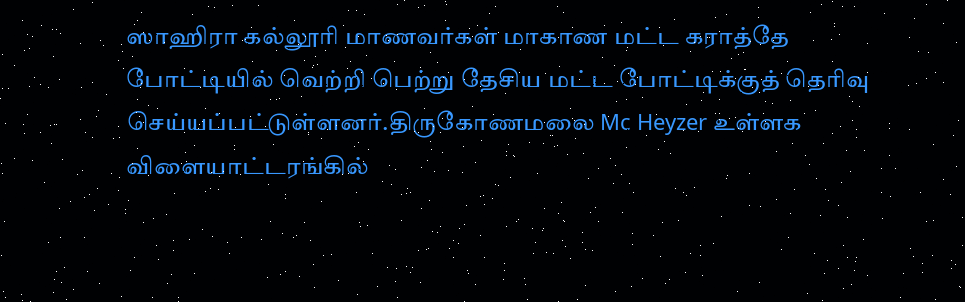ஸாஹிரா கல்லூரி மாணவர்கள் மாகாண மட்ட கராத்தே போட்டியில் வெற்றி பெற்று தேசிய மட்ட போட்டிக்குத் தெரிவு செய்யப்பட்டுள்ளனர்.திருகோணமலை Mc Heyzer உள்ளக விளையாட்டரங்கில்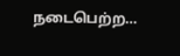நடைபெற்ற...